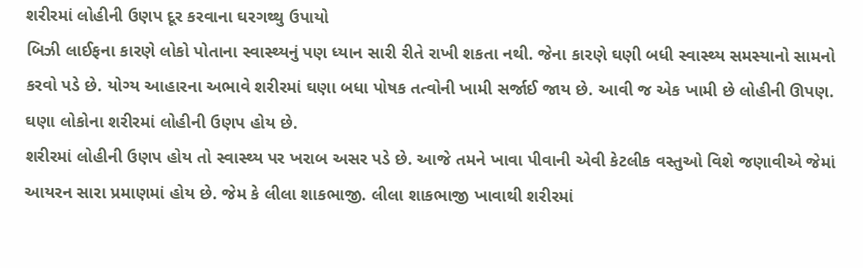શરીરમાં લોહીની ઉણપ દૂર કરવાના ઘરગથ્થુ ઉપાયો
બિઝી લાઈફના કારણે લોકો પોતાના સ્વાસ્થ્યનું પણ ધ્યાન સારી રીતે રાખી શકતા નથી. જેના કારણે ઘણી બધી સ્વાસ્થ્ય સમસ્યાનો સામનો કરવો પડે છે. યોગ્ય આહારના અભાવે શરીરમાં ઘણા બધા પોષક તત્વોની ખામી સર્જાઈ જાય છે. આવી જ એક ખામી છે લોહીની ઊપણ. ઘણા લોકોના શરીરમાં લોહીની ઉણપ હોય છે.
શરીરમાં લોહીની ઉણપ હોય તો સ્વાસ્થ્ય પર ખરાબ અસર પડે છે. આજે તમને ખાવા પીવાની એવી કેટલીક વસ્તુઓ વિશે જણાવીએ જેમાં આયરન સારા પ્રમાણમાં હોય છે. જેમ કે લીલા શાકભાજી. લીલા શાકભાજી ખાવાથી શરીરમાં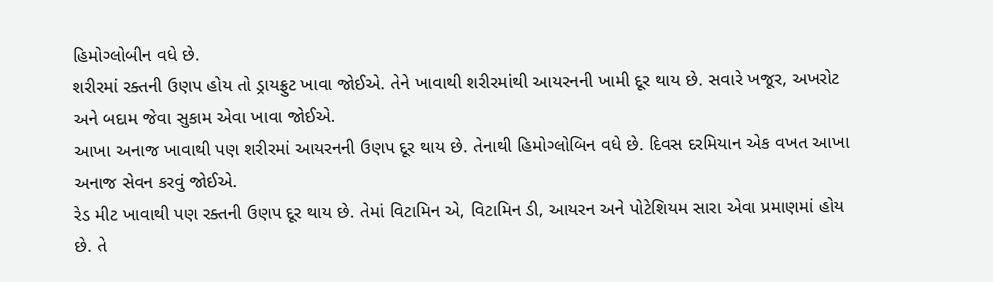હિમોગ્લોબીન વધે છે.
શરીરમાં રક્તની ઉણપ હોય તો ડ્રાયફ્રુટ ખાવા જોઈએ. તેને ખાવાથી શરીરમાંથી આયરનની ખામી દૂર થાય છે. સવારે ખજૂર, અખરોટ અને બદામ જેવા સુકામ એવા ખાવા જોઈએ.
આખા અનાજ ખાવાથી પણ શરીરમાં આયરનની ઉણપ દૂર થાય છે. તેનાથી હિમોગ્લોબિન વધે છે. દિવસ દરમિયાન એક વખત આખા અનાજ સેવન કરવું જોઈએ.
રેડ મીટ ખાવાથી પણ રક્તની ઉણપ દૂર થાય છે. તેમાં વિટામિન એ, વિટામિન ડી, આયરન અને પોટેશિયમ સારા એવા પ્રમાણમાં હોય છે. તે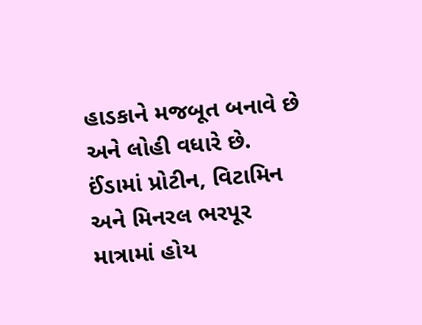હાડકાને મજબૂત બનાવે છે અને લોહી વધારે છે.
ઈંડામાં પ્રોટીન, વિટામિન અને મિનરલ ભરપૂર માત્રામાં હોય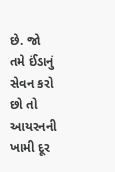છે. જો તમે ઈંડાનું સેવન કરો છો તો આયરનની ખામી દૂર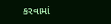કરવામાં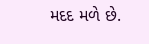મદદ મળે છે.